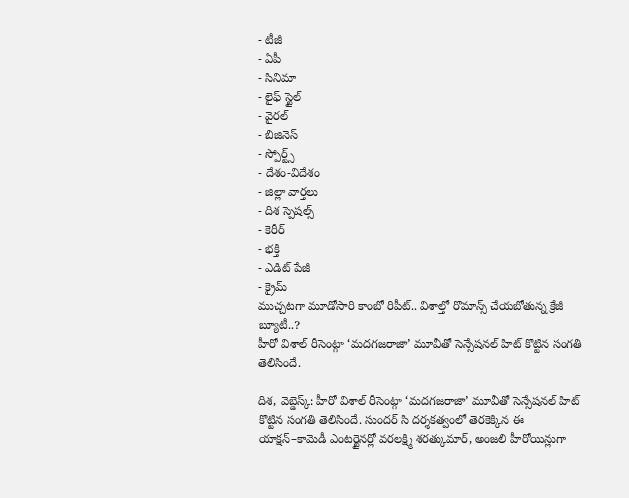- టీజీ
- ఏపీ
- సినిమా
- లైఫ్ స్టైల్
- వైరల్
- బిజినెస్
- స్పోర్ట్స్
- దేశం-విదేశం
- జిల్లా వార్తలు
- దిశ స్పెషల్స్
- కెరీర్
- భక్తి
- ఎడిట్ పేజీ
- క్రైమ్
ముచ్చటగా మూడోసారి కాంబో రిపీట్.. విశాల్తో రొమాన్స్ చేయబోతున్న క్రేజీ బ్యూటీ..?
హీరో విశాల్ రీసెంట్గా ‘మదగజరాజా’ మూవీతో సెన్సేషనల్ హిట్ కొట్టిన సంగతి తెలిసిందే.

దిశ, వెబ్డెస్క్: హీరో విశాల్ రీసెంట్గా ‘మదగజరాజా’ మూవీతో సెన్సేషనల్ హిట్ కొట్టిన సంగతి తెలిసిందే. సుందర్ సి దర్శకత్వంలో తెరకెక్కిన ఈ యాక్షన్–కామెడీ ఎంటర్టైనర్లో వరలక్ష్మి శరత్కుమార్, అంజలి హీరోయిన్లుగా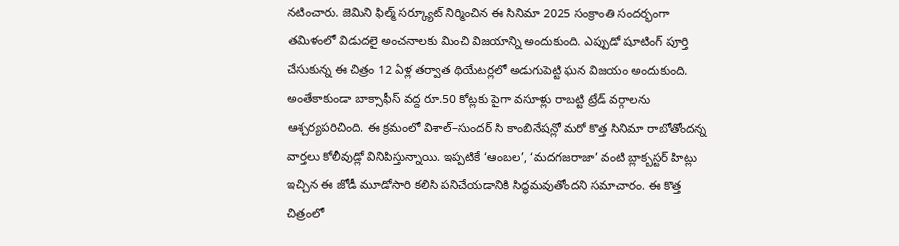నటించారు. జెమిని ఫిల్మ్ సర్క్యూట్ నిర్మించిన ఈ సినిమా 2025 సంక్రాంతి సందర్భంగా తమిళంలో విడుదలై అంచనాలకు మించి విజయాన్ని అందుకుంది. ఎప్పుడో షూటింగ్ పూర్తి చేసుకున్న ఈ చిత్రం 12 ఏళ్ల తర్వాత థియేటర్లలో అడుగుపెట్టి ఘన విజయం అందుకుంది.
అంతేకాకుండా బాక్సాఫీస్ వద్ద రూ.50 కోట్లకు పైగా వసూళ్లు రాబట్టి ట్రేడ్ వర్గాలను ఆశ్చర్యపరిచింది. ఈ క్రమంలో విశాల్–సుందర్ సి కాంబినేషన్లో మరో కొత్త సినిమా రాబోతోందన్న వార్తలు కోలీవుడ్లో వినిపిస్తున్నాయి. ఇప్పటికే ‘ఆంబల’, ‘మదగజరాజా’ వంటి బ్లాక్బస్టర్ హిట్లు ఇచ్చిన ఈ జోడీ మూడోసారి కలిసి పనిచేయడానికి సిద్ధమవుతోందని సమాచారం. ఈ కొత్త చిత్రంలో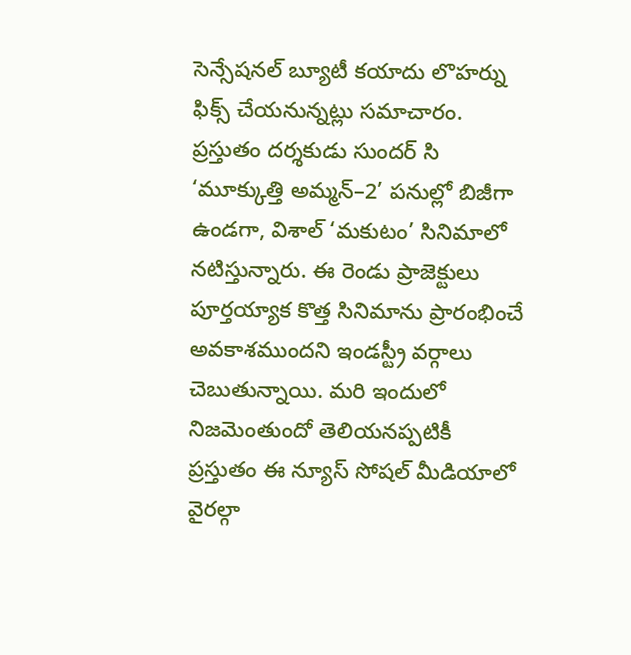సెన్సేషనల్ బ్యూటీ కయాదు లొహర్ను ఫిక్స్ చేయనున్నట్లు సమాచారం.
ప్రస్తుతం దర్శకుడు సుందర్ సి ‘మూక్కుత్తి అమ్మన్–2’ పనుల్లో బిజీగా ఉండగా, విశాల్ ‘మకుటం’ సినిమాలో నటిస్తున్నారు. ఈ రెండు ప్రాజెక్టులు పూర్తయ్యాక కొత్త సినిమాను ప్రారంభించే అవకాశముందని ఇండస్ట్రీ వర్గాలు చెబుతున్నాయి. మరి ఇందులో నిజమెంతుందో తెలియనప్పటికీ ప్రస్తుతం ఈ న్యూస్ సోషల్ మీడియాలో వైరల్గా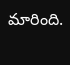మారింది.